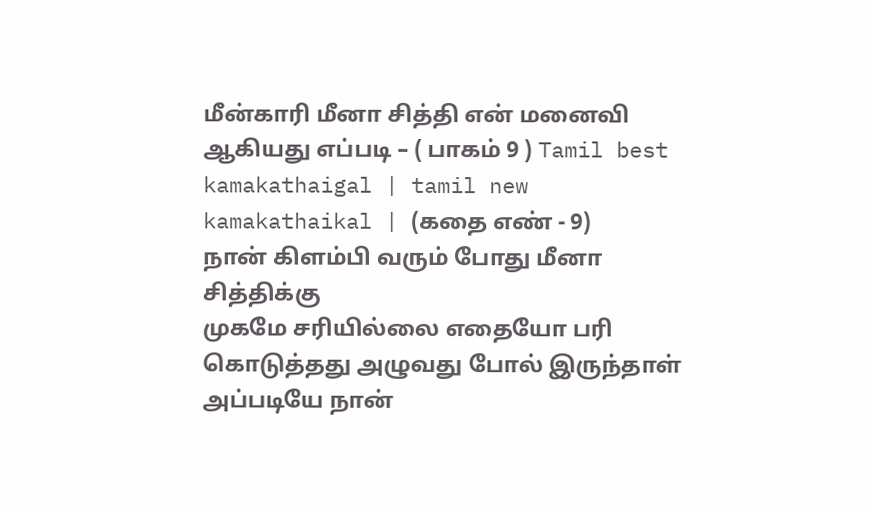மீன்காரி மீனா சித்தி என் மனைவி ஆகியது எப்படி – ( பாகம் 9 ) Tamil best kamakathaigal | tamil new kamakathaikal | (கதை எண் - 9)
நான் கிளம்பி வரும் போது மீனா சித்திக்கு
முகமே சரியில்லை எதையோ பரி கொடுத்தது அழுவது போல் இருந்தாள் அப்படியே நான்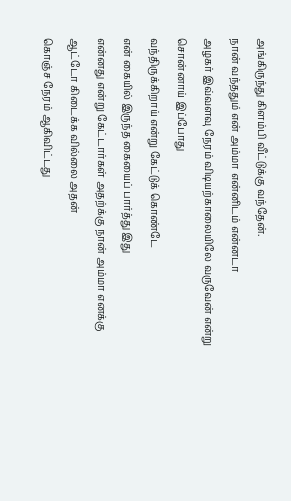அங்கிருந்து கிளம்பி வீட்டுக்கு வந்தேன்.
நான் வந்ததும் என் அம்மா என்னிடம் என்னடா
அழகர் இவ்வளவு நேரம் விடியற்காலையிலே வருவேன் என்று சொன்னாய் இப்போது
வந்திருக்கிறாய் என்று கேட்டுக் கொண்டே
என் கையில் இருந்த கையைப் பார்த்து இது
என்னது என்று கேட்டார்கள் அதற்க்கு நான் அம்மா எனக்கு ஆட்டோ கிடைக்க வில்லை அதன்
கொஞ்ச நேரம் ஆகிவிட்டது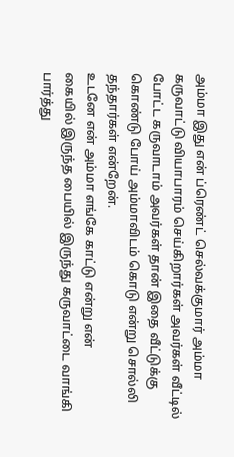அம்மா இது என் ப்ரெண்ட் செல்வக்குமார் அம்மா
கருவாட்டு வியாபாரம் செய்கிறார்கள் அவர்கள் வீட்டில் போட்ட கருவாடாம் அவர்கள் தான் இதை வீட்டுக்கு
கொண்டு போய் அம்மாவிடம் கொடு என்று சொல்லி தந்தார்கள் என்றேன்.
உடனே என் அம்மா எங்கே காட்டு என்று என்
கையில் இருந்த பையில் இருந்து கருவாட்டை வாங்கி பார்த்து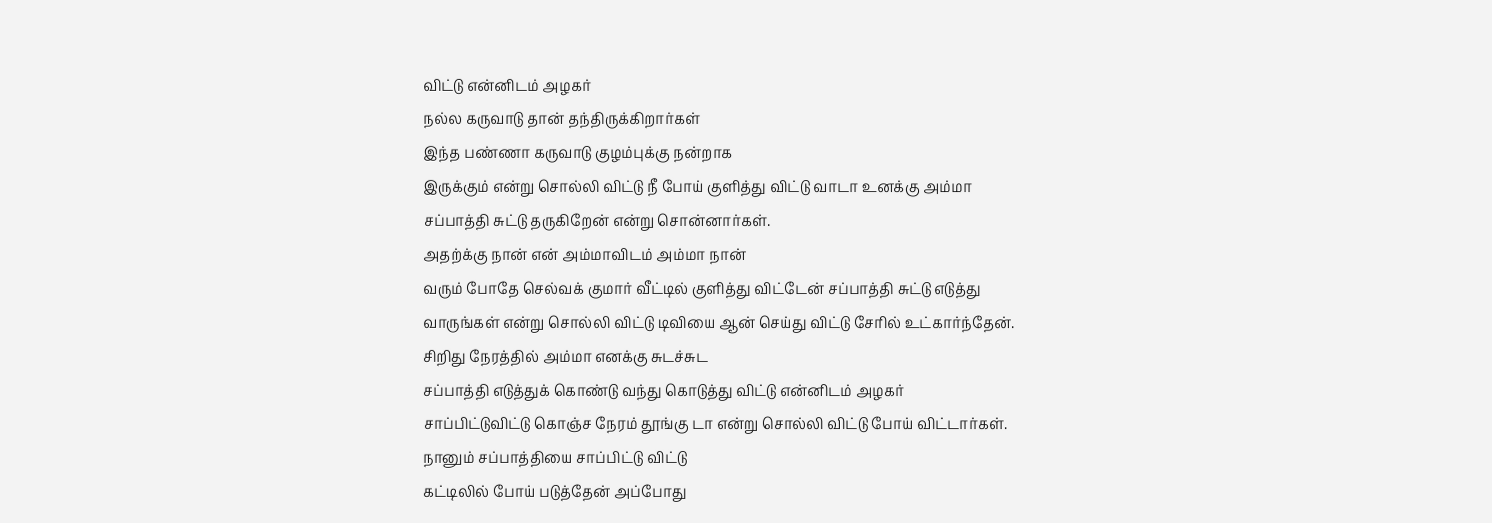விட்டு என்னிடம் அழகர்
நல்ல கருவாடு தான் தந்திருக்கிறார்கள்
இந்த பண்ணா கருவாடு குழம்புக்கு நன்றாக
இருக்கும் என்று சொல்லி விட்டு நீ போய் குளித்து விட்டு வாடா உனக்கு அம்மா
சப்பாத்தி சுட்டு தருகிறேன் என்று சொன்னார்கள்.
அதற்க்கு நான் என் அம்மாவிடம் அம்மா நான்
வரும் போதே செல்வக் குமார் வீட்டில் குளித்து விட்டேன் சப்பாத்தி சுட்டு எடுத்து
வாருங்கள் என்று சொல்லி விட்டு டிவியை ஆன் செய்து விட்டு சேரில் உட்கார்ந்தேன்.
சிறிது நேரத்தில் அம்மா எனக்கு சுடச்சுட
சப்பாத்தி எடுத்துக் கொண்டு வந்து கொடுத்து விட்டு என்னிடம் அழகர்
சாப்பிட்டுவிட்டு கொஞ்ச நேரம் தூங்கு டா என்று சொல்லி விட்டு போய் விட்டார்கள்.
நானும் சப்பாத்தியை சாப்பிட்டு விட்டு
கட்டிலில் போய் படுத்தேன் அப்போது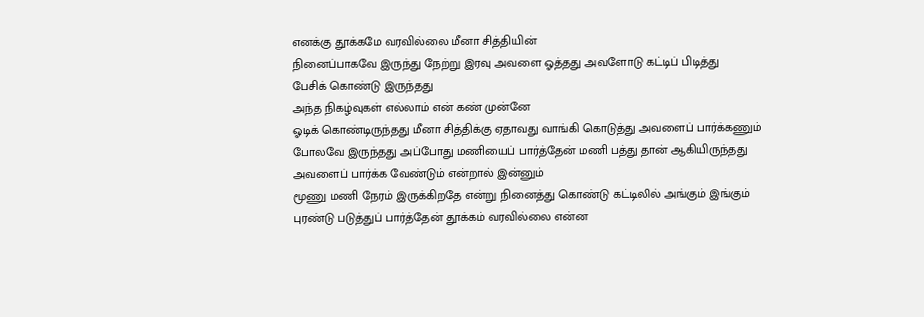எனக்கு தூக்கமே வரவில்லை மீனா சித்தியின்
நினைப்பாகவே இருந்து நேற்று இரவு அவளை ஓத்தது அவளோடு கட்டிப் பிடித்து
பேசிக் கொண்டு இருந்தது
அந்த நிகழ்வுகள் எல்லாம் என் கண் முன்னே
ஓடிக் கொண்டிருந்தது மீனா சித்திக்கு ஏதாவது வாங்கி கொடுத்து அவளைப் பார்க்கணும்
போலவே இருந்தது அப்போது மணியைப் பார்த்தேன் மணி பத்து தான் ஆகியிருந்தது
அவளைப் பார்க்க வேண்டும் என்றால் இன்னும்
மூணு மணி நேரம் இருக்கிறதே என்று நினைத்து கொண்டு கட்டிலில் அங்கும் இங்கும்
புரண்டு படுத்துப் பார்த்தேன் தூக்கம் வரவில்லை என்ன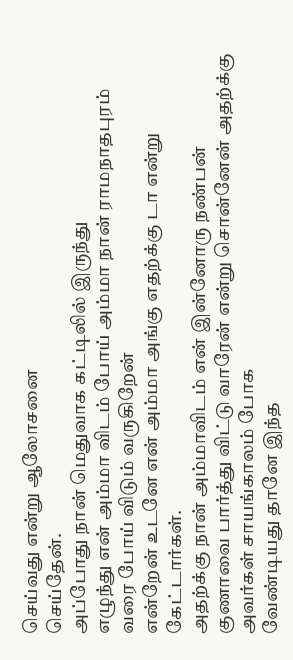செய்வது என்று ஆலோசனை
செய்தேன்.
அப்போது நான் மெதுவாக கட்டிலில் இருந்து
எழுந்து என் அம்மா விடம் போய் அம்மா நான் ராமநாதபுரம் வரை போய் விடும் வருகிறேன்
என்றேன் உடனே என் அம்மா அங்கு எதற்க்கு டா என்று கேட்டார்கள்.
அதற்க்கு நான் அம்மாவிடம் என் இன்னோரு நண்பன்
குணாவை பார்த்து விட்டு வாரேன் என்று சொன்னேன் அதற்க்கு அவர்கள் சாயங்காலம் போக
வேண்டியது தானே இந்த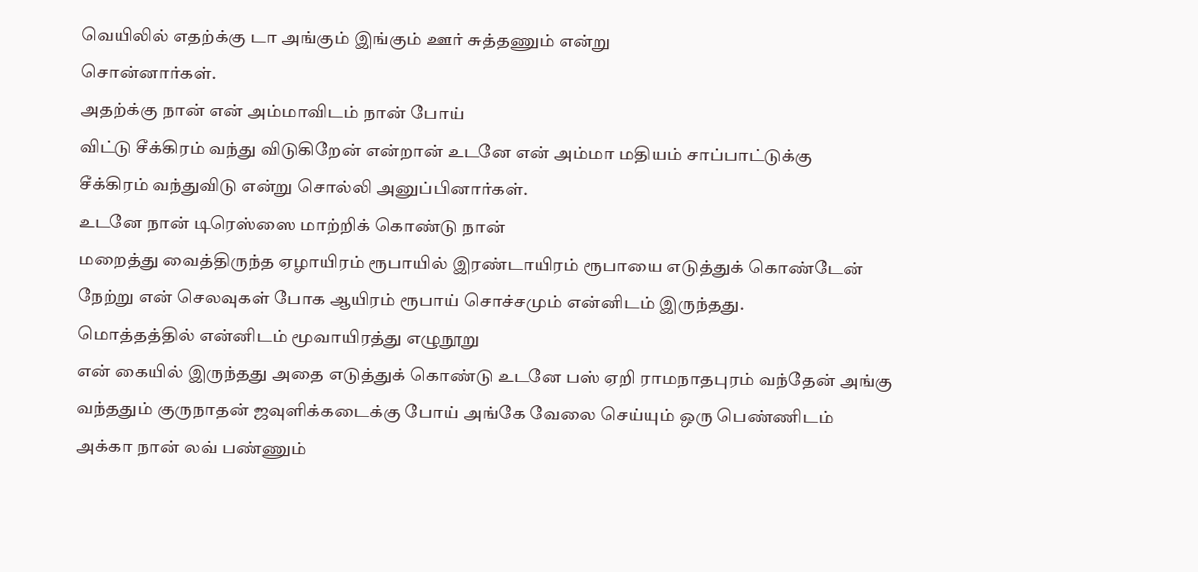வெயிலில் எதற்க்கு டா அங்கும் இங்கும் ஊர் சுத்தணும் என்று
சொன்னார்கள்.
அதற்க்கு நான் என் அம்மாவிடம் நான் போய்
விட்டு சீக்கிரம் வந்து விடுகிறேன் என்றான் உடனே என் அம்மா மதியம் சாப்பாட்டுக்கு
சீக்கிரம் வந்துவிடு என்று சொல்லி அனுப்பினார்கள்.
உடனே நான் டிரெஸ்ஸை மாற்றிக் கொண்டு நான்
மறைத்து வைத்திருந்த ஏழாயிரம் ரூபாயில் இரண்டாயிரம் ரூபாயை எடுத்துக் கொண்டேன்
நேற்று என் செலவுகள் போக ஆயிரம் ரூபாய் சொச்சமும் என்னிடம் இருந்தது.
மொத்தத்தில் என்னிடம் மூவாயிரத்து எழுநூறு
என் கையில் இருந்தது அதை எடுத்துக் கொண்டு உடனே பஸ் ஏறி ராமநாதபுரம் வந்தேன் அங்கு
வந்ததும் குருநாதன் ஜவுளிக்கடைக்கு போய் அங்கே வேலை செய்யும் ஒரு பெண்ணிடம்
அக்கா நான் லவ் பண்ணும்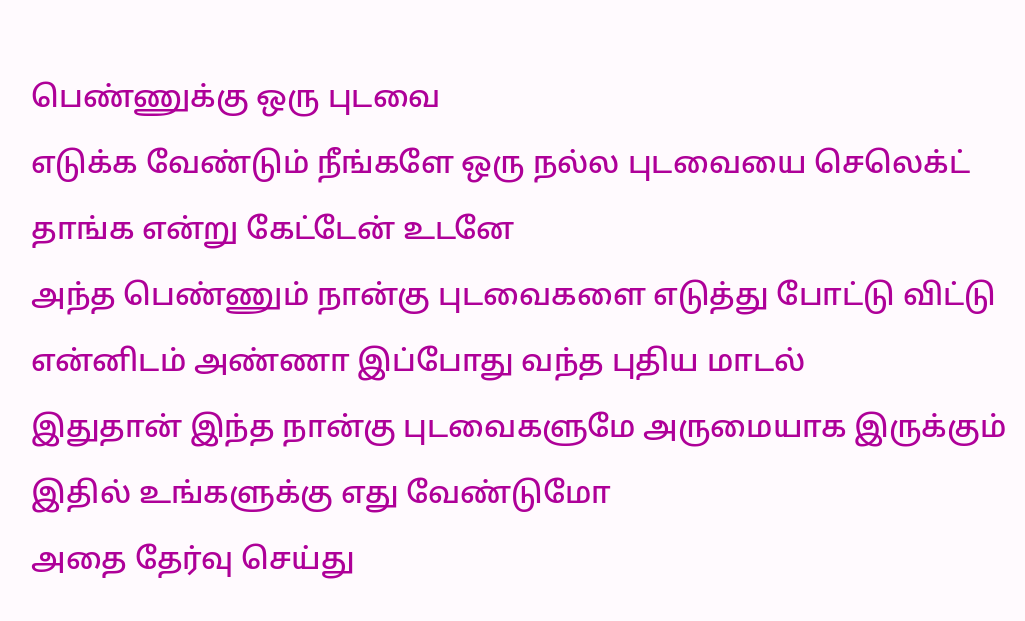பெண்ணுக்கு ஒரு புடவை
எடுக்க வேண்டும் நீங்களே ஒரு நல்ல புடவையை செலெக்ட் தாங்க என்று கேட்டேன் உடனே
அந்த பெண்ணும் நான்கு புடவைகளை எடுத்து போட்டு விட்டு
என்னிடம் அண்ணா இப்போது வந்த புதிய மாடல்
இதுதான் இந்த நான்கு புடவைகளுமே அருமையாக இருக்கும் இதில் உங்களுக்கு எது வேண்டுமோ
அதை தேர்வு செய்து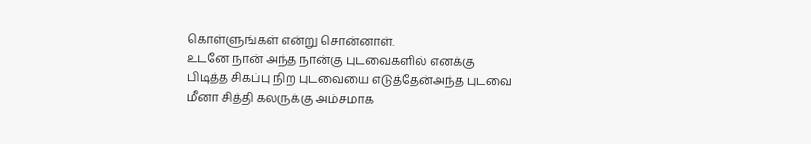கொள்ளுங்கள் என்று சொன்னாள்.
உடனே நான் அந்த நான்கு புடவைகளில் எனக்கு
பிடித்த சிகப்பு நிற புடவையை எடுத்தேன்அந்த புடவை மீனா சித்தி கலருக்கு அம்சமாக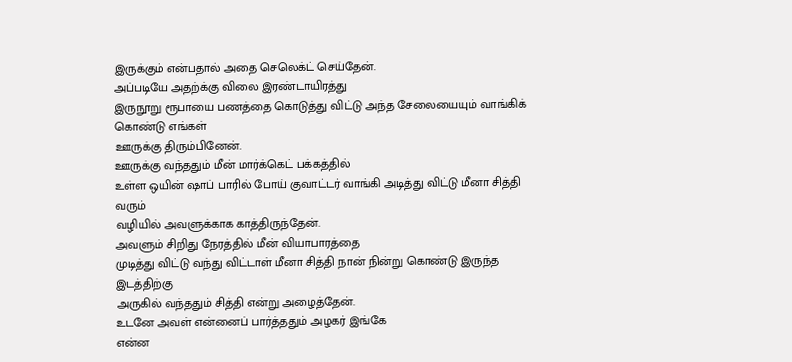இருக்கும் என்பதால் அதை செலெக்ட் செய்தேன்.
அப்படியே அதற்க்கு விலை இரண்டாயிரத்து
இருநூறு ரூபாயை பணத்தை கொடுத்து விட்டு அந்த சேலையையும் வாங்கிக் கொண்டு எங்கள்
ஊருக்கு திரும்பினேன்.
ஊருக்கு வந்ததும் மீன் மார்க்கெட் பக்கத்தில்
உள்ள ஒயின் ஷாப் பாரில் போய் குவாட்டர் வாங்கி அடித்து விட்டு மீனா சித்தி வரும்
வழியில் அவளுக்காக காத்திருந்தேன்.
அவளும் சிறிது நேரத்தில் மீன் வியாபாரத்தை
முடித்து விட்டு வந்து விட்டாள் மீனா சித்தி நான் நின்று கொண்டு இருந்த இடத்திற்கு
அருகில் வந்ததும் சித்தி என்று அழைத்தேன்.
உடனே அவள் என்னைப் பார்த்ததும் அழகர் இங்கே
என்ன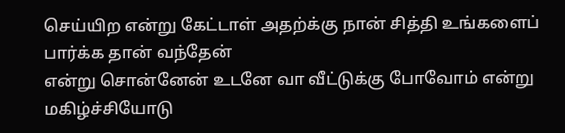செய்யிற என்று கேட்டாள் அதற்க்கு நான் சித்தி உங்களைப் பார்க்க தான் வந்தேன்
என்று சொன்னேன் உடனே வா வீட்டுக்கு போவோம் என்று மகிழ்ச்சியோடு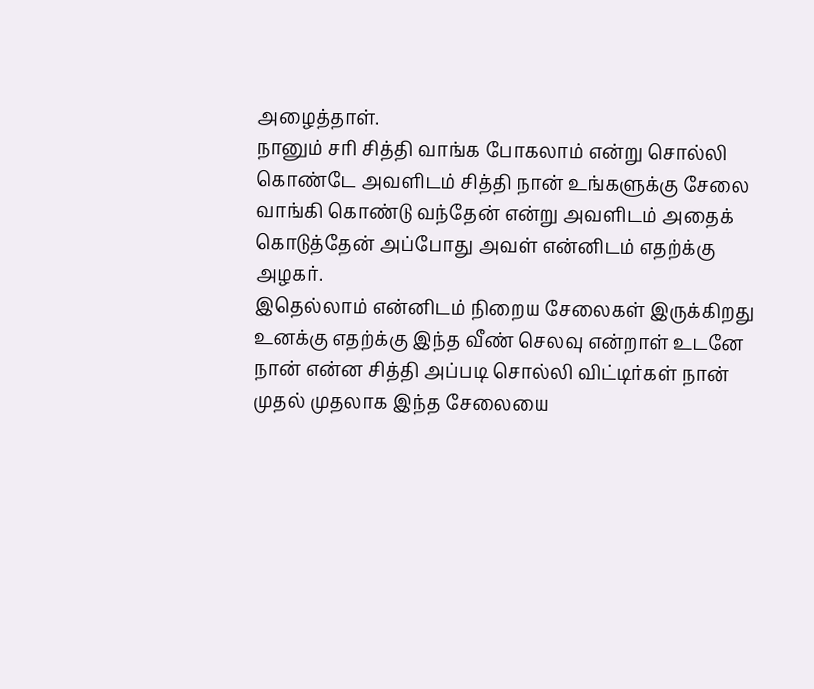அழைத்தாள்.
நானும் சரி சித்தி வாங்க போகலாம் என்று சொல்லி கொண்டே அவளிடம் சித்தி நான் உங்களுக்கு சேலை வாங்கி கொண்டு வந்தேன் என்று அவளிடம் அதைக் கொடுத்தேன் அப்போது அவள் என்னிடம் எதற்க்கு அழகர்.
இதெல்லாம் என்னிடம் நிறைய சேலைகள் இருக்கிறது உனக்கு எதற்க்கு இந்த வீண் செலவு என்றாள் உடனே நான் என்ன சித்தி அப்படி சொல்லி விட்டிர்கள் நான் முதல் முதலாக இந்த சேலையை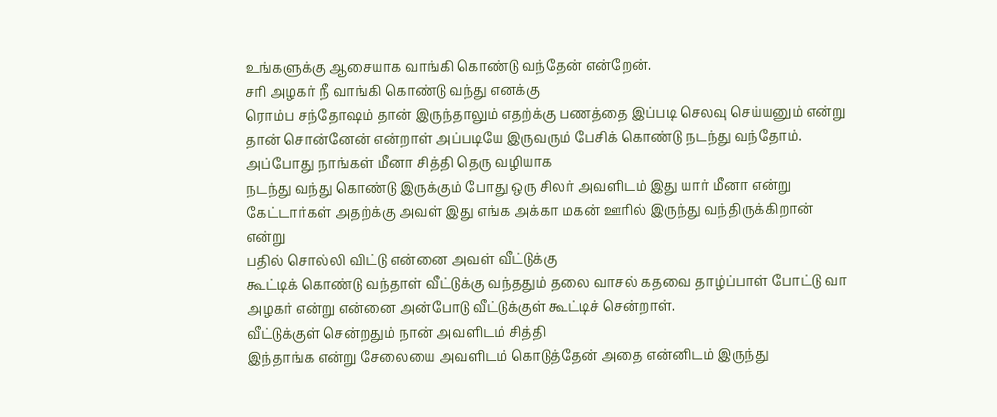உங்களுக்கு ஆசையாக வாங்கி கொண்டு வந்தேன் என்றேன்.
சரி அழகர் நீ வாங்கி கொண்டு வந்து எனக்கு
ரொம்ப சந்தோஷம் தான் இருந்தாலும் எதற்க்கு பணத்தை இப்படி செலவு செய்யனும் என்று
தான் சொன்னேன் என்றாள் அப்படியே இருவரும் பேசிக் கொண்டு நடந்து வந்தோம்.
அப்போது நாங்கள் மீனா சித்தி தெரு வழியாக
நடந்து வந்து கொண்டு இருக்கும் போது ஒரு சிலர் அவளிடம் இது யார் மீனா என்று
கேட்டார்கள் அதற்க்கு அவள் இது எங்க அக்கா மகன் ஊரில் இருந்து வந்திருக்கிறான்
என்று
பதில் சொல்லி விட்டு என்னை அவள் வீட்டுக்கு
கூட்டிக் கொண்டு வந்தாள் வீட்டுக்கு வந்ததும் தலை வாசல் கதவை தாழ்ப்பாள் போட்டு வா
அழகர் என்று என்னை அன்போடு வீட்டுக்குள் கூட்டிச் சென்றாள்.
வீட்டுக்குள் சென்றதும் நான் அவளிடம் சித்தி
இந்தாங்க என்று சேலையை அவளிடம் கொடுத்தேன் அதை என்னிடம் இருந்து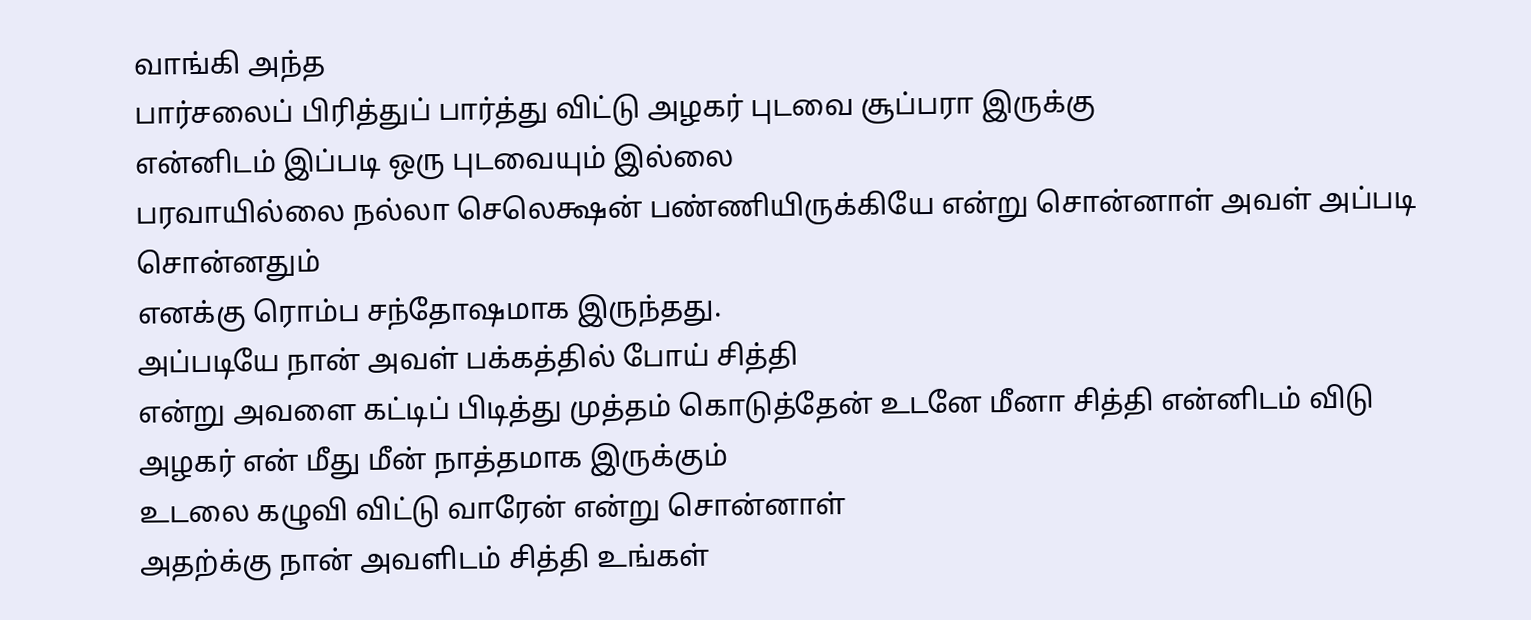வாங்கி அந்த
பார்சலைப் பிரித்துப் பார்த்து விட்டு அழகர் புடவை சூப்பரா இருக்கு
என்னிடம் இப்படி ஒரு புடவையும் இல்லை
பரவாயில்லை நல்லா செலெக்ஷன் பண்ணியிருக்கியே என்று சொன்னாள் அவள் அப்படி சொன்னதும்
எனக்கு ரொம்ப சந்தோஷமாக இருந்தது.
அப்படியே நான் அவள் பக்கத்தில் போய் சித்தி
என்று அவளை கட்டிப் பிடித்து முத்தம் கொடுத்தேன் உடனே மீனா சித்தி என்னிடம் விடு
அழகர் என் மீது மீன் நாத்தமாக இருக்கும்
உடலை கழுவி விட்டு வாரேன் என்று சொன்னாள்
அதற்க்கு நான் அவளிடம் சித்தி உங்கள்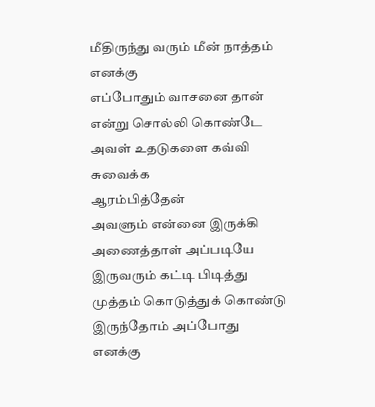மீதிருந்து வரும் மீன் நாத்தம் எனக்கு
எப்போதும் வாசனை தான் என்று சொல்லி கொண்டே அவள் உதடுகளை கவ்வி சுவைக்க
ஆரம்பித்தேன்
அவளும் என்னை இருக்கி அணைத்தாள் அப்படியே
இருவரும் கட்டி பிடித்து முத்தம் கொடுத்துக் கொண்டு இருந்தோம் அப்போது எனக்கு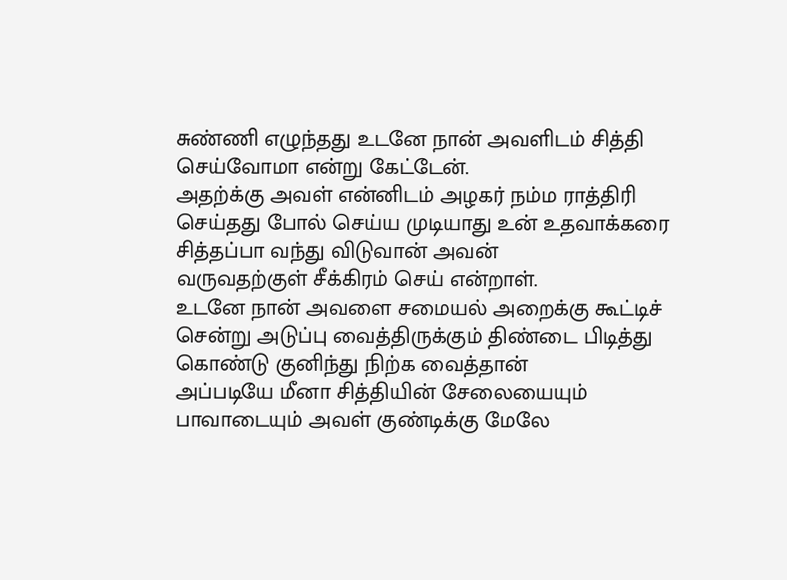சுண்ணி எழுந்தது உடனே நான் அவளிடம் சித்தி செய்வோமா என்று கேட்டேன்.
அதற்க்கு அவள் என்னிடம் அழகர் நம்ம ராத்திரி
செய்தது போல் செய்ய முடியாது உன் உதவாக்கரை சித்தப்பா வந்து விடுவான் அவன்
வருவதற்குள் சீக்கிரம் செய் என்றாள்.
உடனே நான் அவளை சமையல் அறைக்கு கூட்டிச்
சென்று அடுப்பு வைத்திருக்கும் திண்டை பிடித்து கொண்டு குனிந்து நிற்க வைத்தான்
அப்படியே மீனா சித்தியின் சேலையையும் பாவாடையும் அவள் குண்டிக்கு மேலே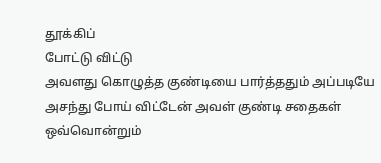தூக்கிப்
போட்டு விட்டு
அவளது கொழுத்த குண்டியை பார்த்ததும் அப்படியே
அசந்து போய் விட்டேன் அவள் குண்டி சதைகள் ஒவ்வொன்றும்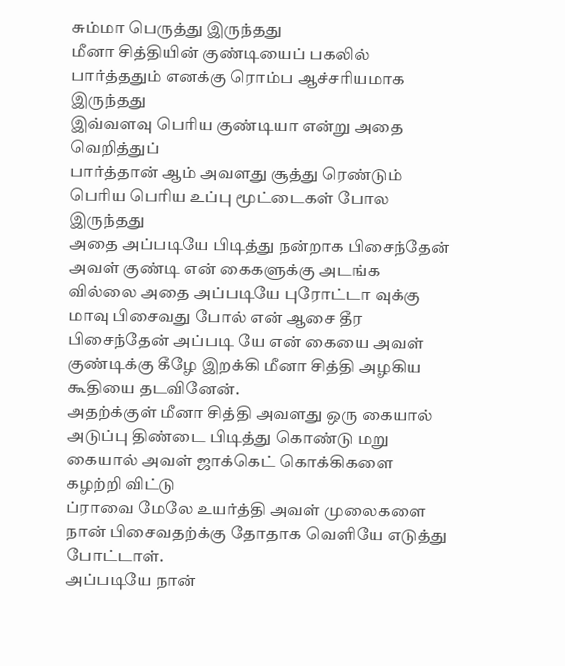சும்மா பெருத்து இருந்தது
மீனா சித்தியின் குண்டியைப் பகலில் பார்த்ததும் எனக்கு ரொம்ப ஆச்சரியமாக இருந்தது
இவ்வளவு பெரிய குண்டியா என்று அதை வெறித்துப்
பார்த்தான் ஆம் அவளது சூத்து ரெண்டும் பெரிய பெரிய உப்பு மூட்டைகள் போல இருந்தது
அதை அப்படியே பிடித்து நன்றாக பிசைந்தேன்
அவள் குண்டி என் கைகளுக்கு அடங்க வில்லை அதை அப்படியே புரோட்டா வுக்கு மாவு பிசைவது போல் என் ஆசை தீர பிசைந்தேன் அப்படி யே என் கையை அவள் குண்டிக்கு கீழே இறக்கி மீனா சித்தி அழகிய கூதியை தடவினேன்.
அதற்க்குள் மீனா சித்தி அவளது ஒரு கையால்
அடுப்பு திண்டை பிடித்து கொண்டு மறு கையால் அவள் ஜாக்கெட் கொக்கிகளை கழற்றி விட்டு
ப்ராவை மேலே உயர்த்தி அவள் முலைகளை நான் பிசைவதற்க்கு தோதாக வெளியே எடுத்து
போட்டாள்.
அப்படியே நான்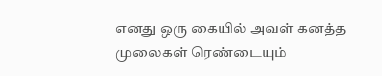எனது ஒரு கையில் அவள் கனத்த
முலைகள் ரெண்டையும்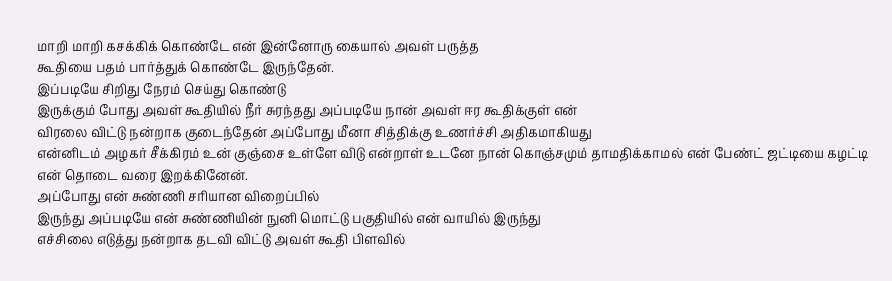மாறி மாறி கசக்கிக் கொண்டே என் இன்னோரு கையால் அவள் பருத்த
கூதியை பதம் பார்த்துக் கொண்டே இருந்தேன்.
இப்படியே சிறிது நேரம் செய்து கொண்டு
இருக்கும் போது அவள் கூதியில் நீர் சுரந்தது அப்படியே நான் அவள் ஈர கூதிக்குள் என்
விரலை விட்டு நன்றாக குடைந்தேன் அப்போது மீனா சித்திக்கு உணர்ச்சி அதிகமாகியது
என்னிடம் அழகர் சீக்கிரம் உன் குஞ்சை உள்ளே விடு என்றாள் உடனே நான் கொஞ்சமும் தாமதிக்காமல் என் பேண்ட் ஜட்டியை கழட்டி என் தொடை வரை இறக்கினேன்.
அப்போது என் சுண்ணி சரியான விறைப்பில்
இருந்து அப்படியே என் சுண்ணியின் நுனி மொட்டு பகுதியில் என் வாயில் இருந்து
எச்சிலை எடுத்து நன்றாக தடவி விட்டு அவள் கூதி பிளவில்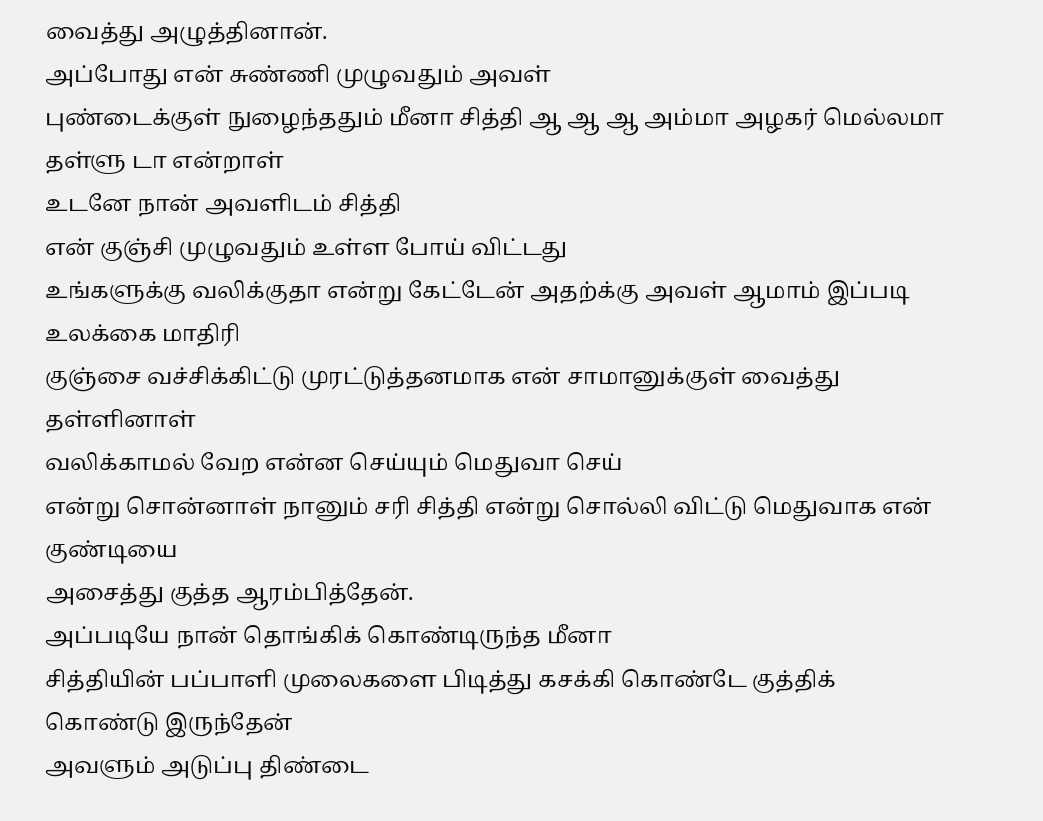வைத்து அழுத்தினான்.
அப்போது என் சுண்ணி முழுவதும் அவள்
புண்டைக்குள் நுழைந்ததும் மீனா சித்தி ஆ ஆ ஆ அம்மா அழகர் மெல்லமா தள்ளு டா என்றாள்
உடனே நான் அவளிடம் சித்தி
என் குஞ்சி முழுவதும் உள்ள போய் விட்டது
உங்களுக்கு வலிக்குதா என்று கேட்டேன் அதற்க்கு அவள் ஆமாம் இப்படி உலக்கை மாதிரி
குஞ்சை வச்சிக்கிட்டு முரட்டுத்தனமாக என் சாமானுக்குள் வைத்து தள்ளினாள்
வலிக்காமல் வேற என்ன செய்யும் மெதுவா செய்
என்று சொன்னாள் நானும் சரி சித்தி என்று சொல்லி விட்டு மெதுவாக என் குண்டியை
அசைத்து குத்த ஆரம்பித்தேன்.
அப்படியே நான் தொங்கிக் கொண்டிருந்த மீனா
சித்தியின் பப்பாளி முலைகளை பிடித்து கசக்கி கொண்டே குத்திக் கொண்டு இருந்தேன்
அவளும் அடுப்பு திண்டை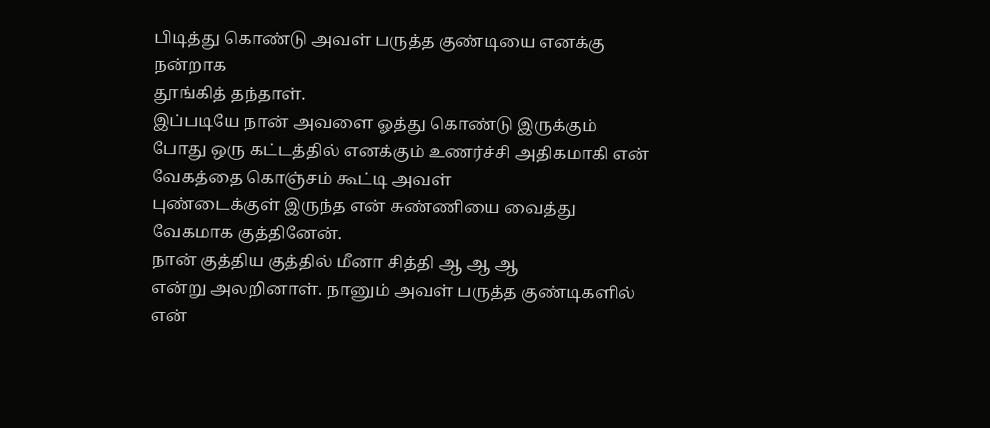பிடித்து கொண்டு அவள் பருத்த குண்டியை எனக்கு நன்றாக
தூங்கித் தந்தாள்.
இப்படியே நான் அவளை ஓத்து கொண்டு இருக்கும்
போது ஒரு கட்டத்தில் எனக்கும் உணர்ச்சி அதிகமாகி என் வேகத்தை கொஞ்சம் கூட்டி அவள்
புண்டைக்குள் இருந்த என் சுண்ணியை வைத்து வேகமாக குத்தினேன்.
நான் குத்திய குத்தில் மீனா சித்தி ஆ ஆ ஆ
என்று அலறினாள். நானும் அவள் பருத்த குண்டிகளில் என்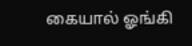கையால் ஓங்கி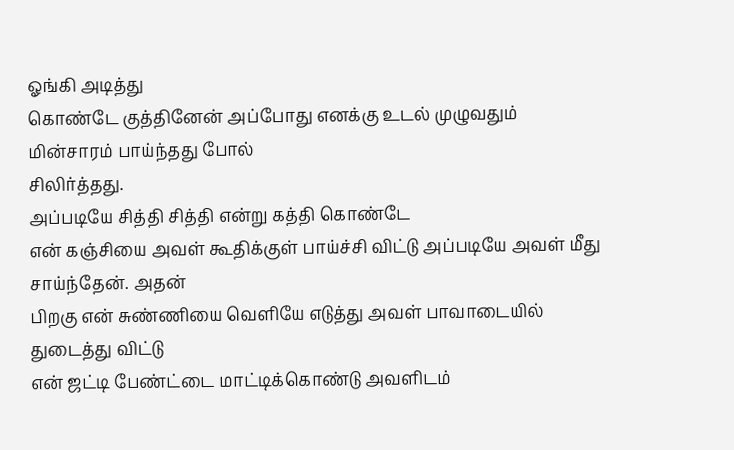ஓங்கி அடித்து
கொண்டே குத்தினேன் அப்போது எனக்கு உடல் முழுவதும் மின்சாரம் பாய்ந்தது போல்
சிலிர்த்தது.
அப்படியே சித்தி சித்தி என்று கத்தி கொண்டே
என் கஞ்சியை அவள் கூதிக்குள் பாய்ச்சி விட்டு அப்படியே அவள் மீது சாய்ந்தேன். அதன்
பிறகு என் சுண்ணியை வெளியே எடுத்து அவள் பாவாடையில் துடைத்து விட்டு
என் ஜட்டி பேண்ட்டை மாட்டிக்கொண்டு அவளிடம்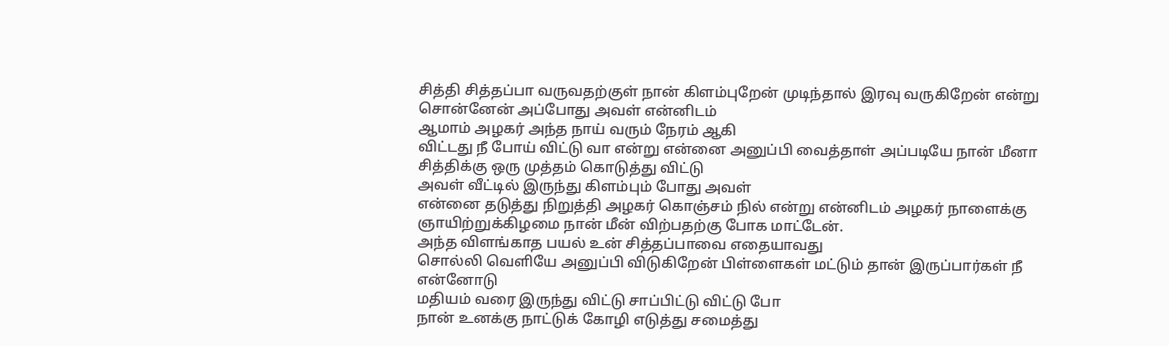சித்தி சித்தப்பா வருவதற்குள் நான் கிளம்புறேன் முடிந்தால் இரவு வருகிறேன் என்று
சொன்னேன் அப்போது அவள் என்னிடம்
ஆமாம் அழகர் அந்த நாய் வரும் நேரம் ஆகி
விட்டது நீ போய் விட்டு வா என்று என்னை அனுப்பி வைத்தாள் அப்படியே நான் மீனா
சித்திக்கு ஒரு முத்தம் கொடுத்து விட்டு
அவள் வீட்டில் இருந்து கிளம்பும் போது அவள்
என்னை தடுத்து நிறுத்தி அழகர் கொஞ்சம் நில் என்று என்னிடம் அழகர் நாளைக்கு
ஞாயிற்றுக்கிழமை நான் மீன் விற்பதற்கு போக மாட்டேன்.
அந்த விளங்காத பயல் உன் சித்தப்பாவை எதையாவது
சொல்லி வெளியே அனுப்பி விடுகிறேன் பிள்ளைகள் மட்டும் தான் இருப்பார்கள் நீ என்னோடு
மதியம் வரை இருந்து விட்டு சாப்பிட்டு விட்டு போ
நான் உனக்கு நாட்டுக் கோழி எடுத்து சமைத்து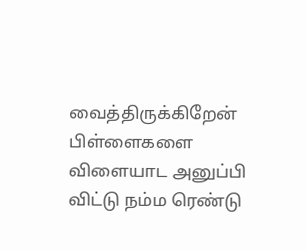வைத்திருக்கிறேன் பிள்ளைகளை விளையாட அனுப்பி விட்டு நம்ம ரெண்டு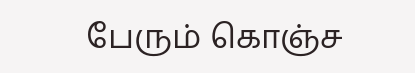பேரும் கொஞ்ச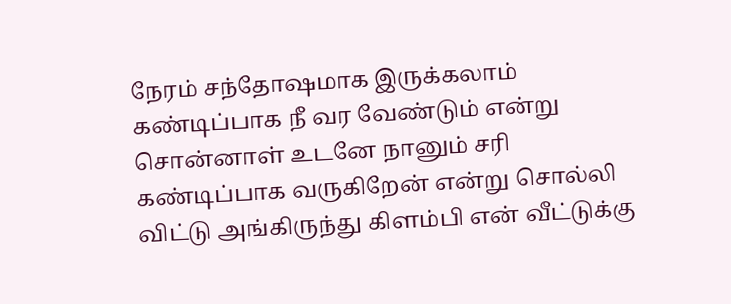நேரம் சந்தோஷமாக இருக்கலாம்
கண்டிப்பாக நீ வர வேண்டும் என்று சொன்னாள் உடனே நானும் சரி கண்டிப்பாக வருகிறேன் என்று சொல்லி விட்டு அங்கிருந்து கிளம்பி என் வீட்டுக்கு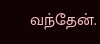வந்தேன்.